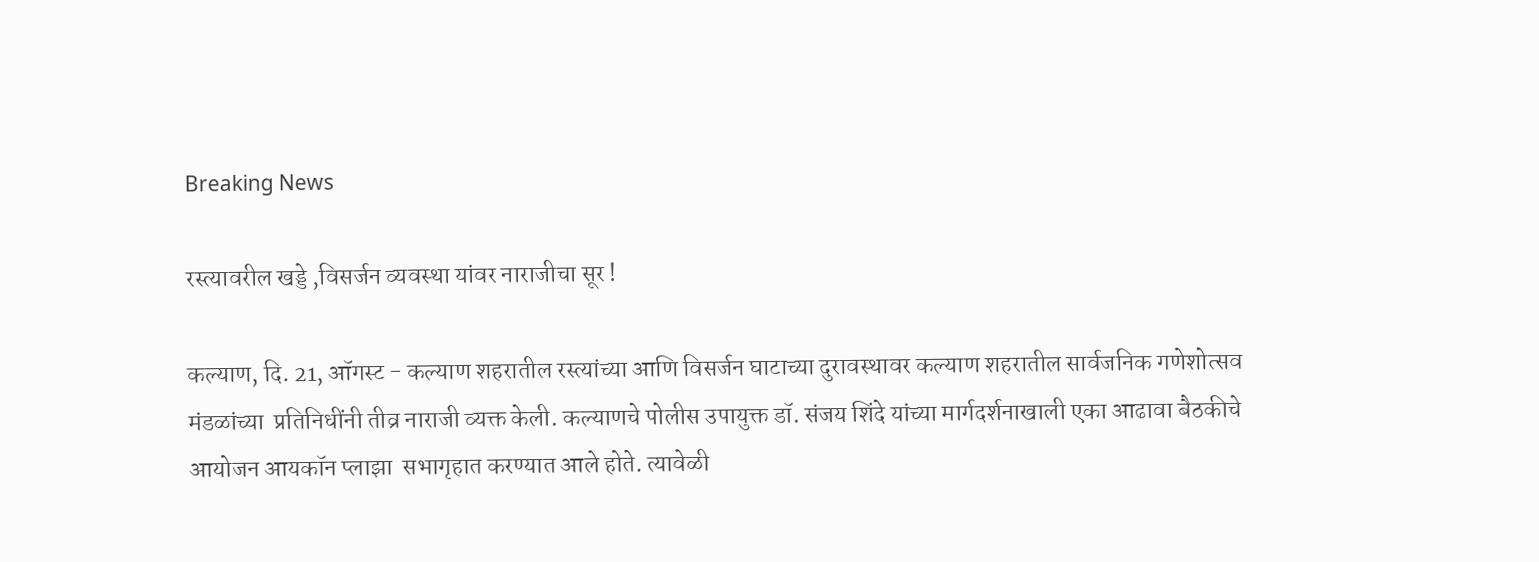Breaking News

रस्त्यावरील खड्डे ,विसर्जन व्यवस्था यांवर नाराजीचा सूर !

कल्याण, दि. 21, ऑगस्ट - कल्याण शहरातील रस्त्यांच्या आणि विसर्जन घाटाच्या दुरावस्थावर कल्याण शहरातील सार्वजनिक गणेशोत्सव मंडळांच्या  प्रतिनिधींनी तीव्र नाराजी व्यक्त केली. कल्याणचे पोलीस उपायुक्त डॉ. संजय शिंदे यांच्या मार्गदर्शनाखाली एका आढावा बैठकीचे आयोजन आयकॉन प्लाझा  सभागृहात करण्यात आले होते. त्यावेळी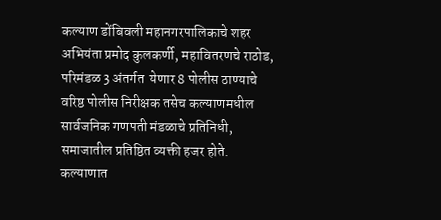कल्याण डोंबिवली महानगरपालिकाचे शहर अभियंता प्रमोद कुलकर्णी, महावितरणचे राठोड, परिमंडळ 3 अंतर्गत  येणार 8 पोलीस ठाण्याचे वरिष्ठ पोलीस निरीक्षक तसेच कल्याणमधील सार्वजनिक गणपती मंडळाचे प्रतिनिधी, समाजातील प्रतिष्ठित व्यक्ती हजर होते.  कल्याणात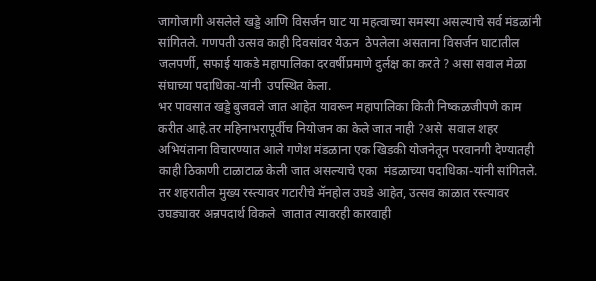जागोजागी असलेले खड्डे आणि विसर्जन घाट या महत्वाच्या समस्या असल्याचे सर्व मंडळांनी सांगितले. गणपती उत्सव काही दिवसांवर येऊन  ठेपलेला असताना विसर्जन घाटातील जलपर्णी, सफाई याकडे महापालिका दरवर्षीप्रमाणे दुर्लक्ष का करते ? असा सवाल मेळा संघाच्या पदाधिका-यांनी  उपस्थित केला.
भर पावसात खड्डे बुजवले जात आहेत यावरून महापालिका किती निष्कळजीपणे काम करीत आहे.तर महिनाभरापूर्वीच नियोजन का केले जात नाही ?असे  सवाल शहर अभियंताना विचारण्यात आले गणेश मंडळाना एक खिडकी योजनेतून परवानगी देण्यातही काही ठिकाणी टाळाटाळ केली जात असल्याचे एका  मंडळाच्या पदाधिका-यांनी सांगितले. तर शहरातील मुख्य रस्त्यावर गटारीचे मॅनहोल उघडे आहेत, उत्सव काळात रस्त्यावर उघड्यावर अन्नपदार्थ विकले  जातात त्यावरही कारवाही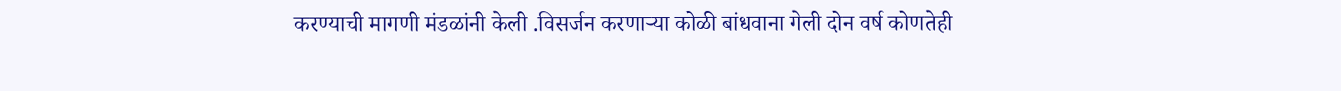करण्याची मागणी मंडळांनी केली .विसर्जन करणार्‍या कोळी बांधवाना गेली दोन वर्ष कोणतेही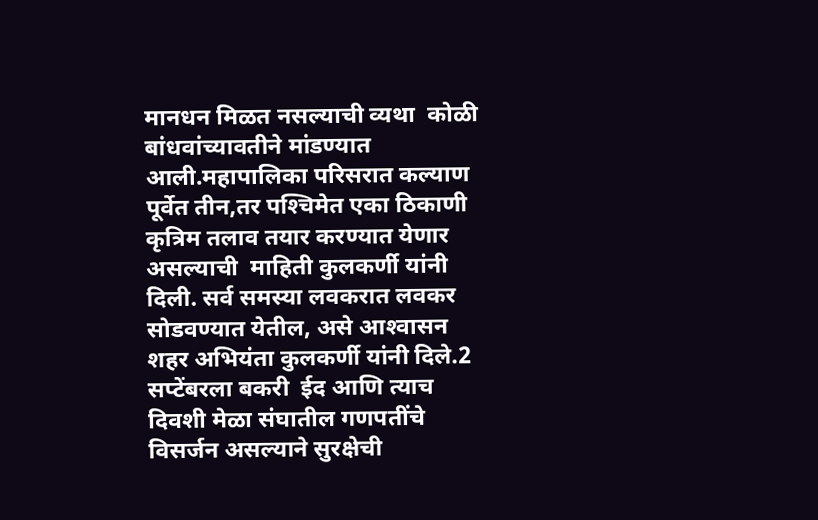मानधन मिळत नसल्याची व्यथा  कोळी बांधवांच्यावतीने मांडण्यात आली.महापालिका परिसरात कल्याण पूर्वेत तीन,तर पश्‍चिमेत एका ठिकाणी कृत्रिम तलाव तयार करण्यात येणार असल्याची  माहिती कुलकर्णी यांनी दिली. सर्व समस्या लवकरात लवकर सोडवण्यात येतील, असे आश्‍वासन शहर अभियंता कुलकर्णी यांनी दिले.2 सप्टेंबरला बकरी  ईद आणि त्याच दिवशी मेळा संघातील गणपतींचे विसर्जन असल्याने सुरक्षेची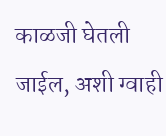काळजी घेतली जाईल, अशी ग्वाही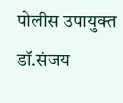पोलीस उपायुक्त डॉ.संजय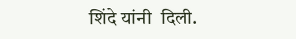शिंदे यांनी  दिली.